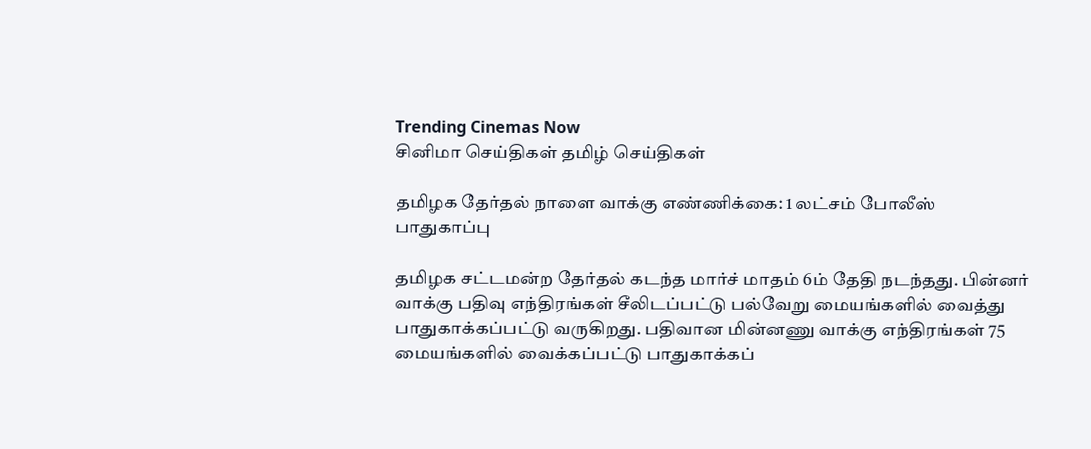Trending Cinemas Now
சினிமா செய்திகள் தமிழ் செய்திகள்

தமிழக தேர்தல் நாளை வாக்கு எண்ணிக்கை: 1 லட்சம் போலீஸ் பாதுகாப்பு

தமிழக சட்டமன்ற தேர்தல் கடந்த மார்ச் மாதம் 6ம் தேதி நடந்தது. பின்னர் வாக்கு பதிவு எந்திரங்கள் சீலிடப்பட்டு பல்வேறு மையங்களில் வைத்து பாதுகாக்கப்பட்டு வருகிறது. பதிவான மின்னணு வாக்கு எந்திரங்கள் 75 மையங்களில் வைக்கப்பட்டு பாதுகாக்கப்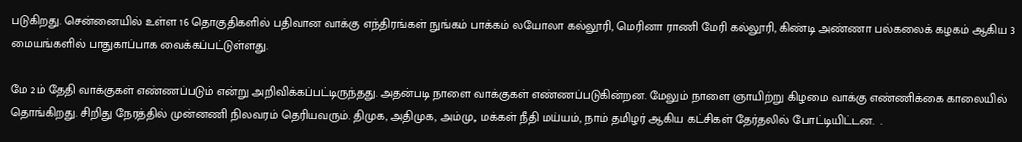படுகிறது. சென்னையில் உள்ள 16 தொகுதிகளில் பதிவான வாக்கு எந்திரங்கள் நுங்கம் பாக்கம் லயோலா கல்லூரி, மெரினா ராணி மேரி கல்லூரி, கிண்டி அண்ணா பல்கலைக் கழகம் ஆகிய 3 மையங்களில் பாதுகாப்பாக வைக்கப்பட்டுள்ளது.

மே 2ம் தேதி வாக்குகள் எண்ணப்படும் என்று அறிவிக்கப்பட்டிருந்தது. அதன்படி நாளை வாக்குகள் எண்ணப்படுகின்றன. மேலும் நாளை ஞாயிற்று கிழமை வாக்கு எண்ணிக்கை காலையில் தொங்கிறது. சிறிது நேரத்தில் முன்னணி நிலவரம் தெரியவரும். திமுக, அதிமுக, அம்மு,, மக்கள் நீதி மய்யம், நாம் தமிழர் ஆகிய கட்சிகள் தேர்தலில் போட்டியிட்டன.  .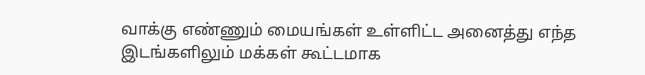வாக்கு எண்ணும் மையங்கள் உள்ளிட்ட அனைத்து எந்த இடங்களிலும் மக்கள் கூட்டமாக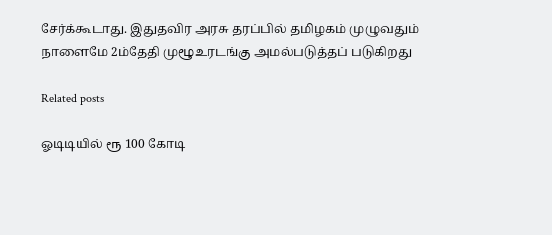சேர்க்கூடாது. இதுதவிர அரசு தரப்பில் தமிழகம் முழுவதும் நாளைமே 2ம்தேதி முழூஉரடங்கு அமல்படுத்தப் படுகிறது

Related posts

ஓடிடியில் ரூ 100 கோடி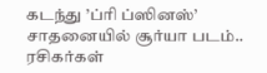கடந்து ’ப்ரி ப்ஸினஸ்’ சாதனையில் சூர்யா படம்.. ரசிகர்கள்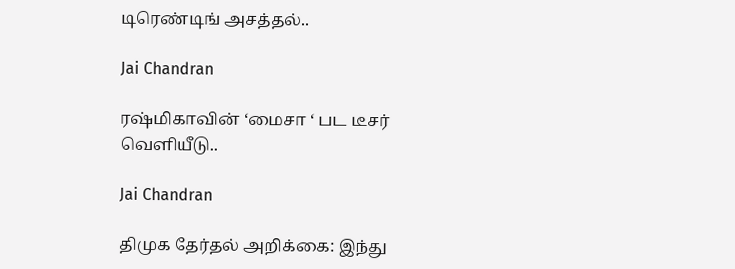டிரெண்டிங் அசத்தல்..

Jai Chandran

ரஷ்மிகாவின் ‘மைசா ‘ பட டீசர் வெளியீடு..

Jai Chandran

திமுக தேர்தல் அறிக்கை: இந்து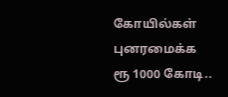கோயில்கள் புனரமைக்க ரூ 1000 கோடி..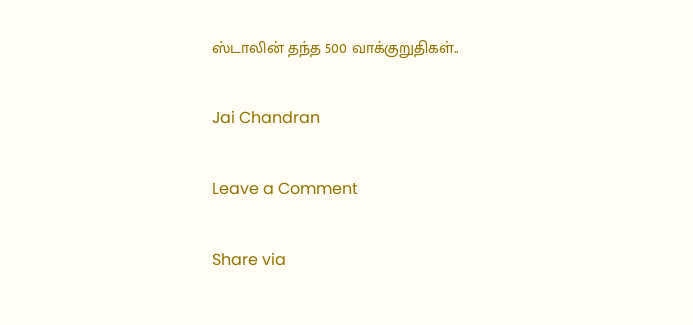ஸ்டாலின் தந்த 500 வாக்குறுதிகள்..

Jai Chandran

Leave a Comment

Share via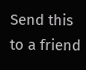Send this to a friend